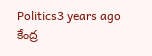Politics3 years ago
కేంద్ర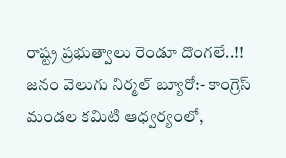రాష్ట్ర ప్రభుత్వాలు రెండూ దొంగలే..!!
జనం వెలుగు నిర్మల్ బ్యూరో:- కాంగ్రెస్ మండల కమిటి ఆధ్వర్యంలో,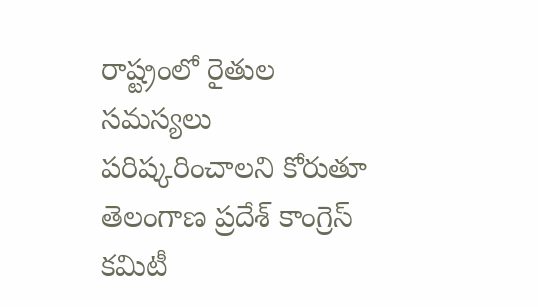రాష్ట్రంలో రైతుల సమస్యలు పరిష్కరించాలని కోరుతూ తెలంగాణ ప్రదేశ్ కాంగ్రెస్ కమిటీ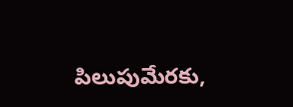పిలుపుమేరకు,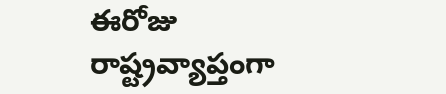ఈరోజు రాష్ట్రవ్యాప్తంగా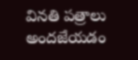వినతి పత్రాలు అందజేయడం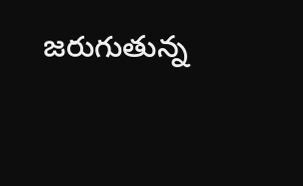జరుగుతున్న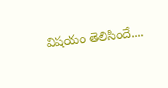విషయం తెలిసిందే....